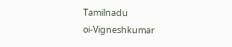Tamilnadu
oi-Vigneshkumar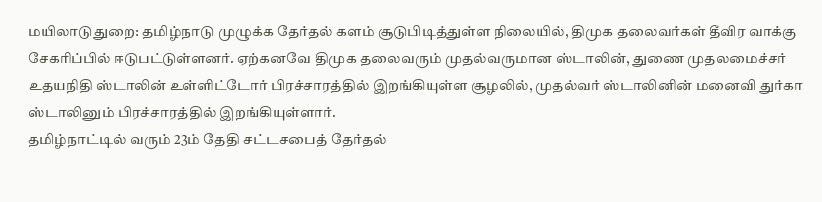மயிலாடுதுறை: தமிழ்நாடு முழுக்க தேர்தல் களம் சூடுபிடித்துள்ள நிலையில், திமுக தலைவர்கள் தீவிர வாக்கு சேகரிப்பில் ஈடுபட்டுள்ளனர். ஏற்கனவே திமுக தலைவரும் முதல்வருமான ஸ்டாலின், துணை முதலமைச்சர் உதயநிதி ஸ்டாலின் உள்ளிட்டோர் பிரச்சாரத்தில் இறங்கியுள்ள சூழலில், முதல்வர் ஸ்டாலினின் மனைவி துர்கா ஸ்டாலினும் பிரச்சாரத்தில் இறங்கியுள்ளார்.
தமிழ்நாட்டில் வரும் 23ம் தேதி சட்டசபைத் தேர்தல்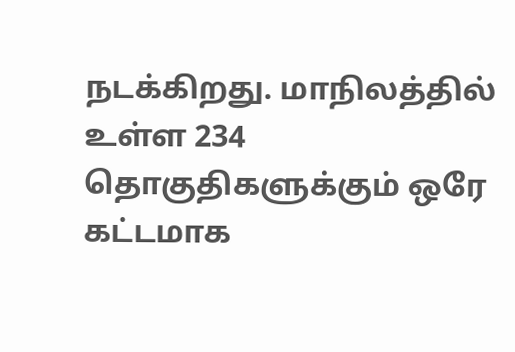நடக்கிறது. மாநிலத்தில் உள்ள 234 தொகுதிகளுக்கும் ஒரே கட்டமாக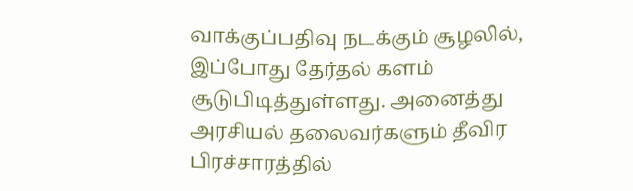வாக்குப்பதிவு நடக்கும் சூழலில், இப்போது தேர்தல் களம் சூடுபிடித்துள்ளது. அனைத்து அரசியல் தலைவர்களும் தீவிர பிரச்சாரத்தில்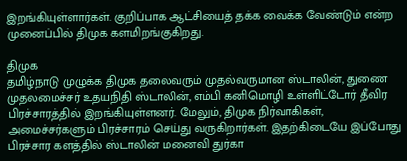இறங்கியுள்ளார்கள். குறிப்பாக ஆட்சியைத் தக்க வைக்க வேண்டும் என்ற முனைப்பில் திமுக களமிறங்குகிறது.

திமுக
தமிழ்நாடு முழுக்க திமுக தலைவரும் முதல்வருமான ஸ்டாலின், துணை முதலமைச்சர் உதயநிதி ஸ்டாலின், எம்பி கனிமொழி உள்ளிட்டோர் தீவிர பிரச்சாரத்தில் இறங்கியுள்ளனர். மேலும், திமுக நிர்வாகிகள், அமைச்சர்களும் பிரச்சாரம் செய்து வருகிறார்கள். இதற்கிடையே இப்போது பிரச்சார களத்தில் ஸ்டாலின் மனைவி துர்கா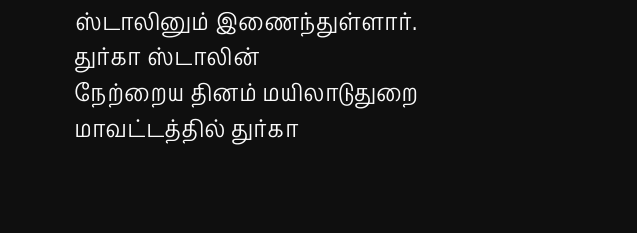ஸ்டாலினும் இணைந்துள்ளார்.
துர்கா ஸ்டாலின்
நேற்றைய தினம் மயிலாடுதுறை மாவட்டத்தில் துர்கா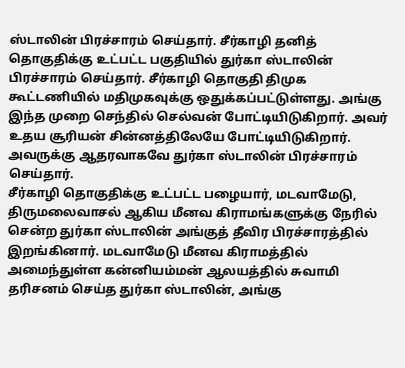ஸ்டாலின் பிரச்சாரம் செய்தார். சீர்காழி தனித் தொகுதிக்கு உட்பட்ட பகுதியில் துர்கா ஸ்டாலின் பிரச்சாரம் செய்தார். சீர்காழி தொகுதி திமுக கூட்டணியில் மதிமுகவுக்கு ஒதுக்கப்பட்டுள்ளது. அங்கு இந்த முறை செந்தில் செல்வன் போட்டியிடுகிறார். அவர் உதய சூரியன் சின்னத்திலேயே போட்டியிடுகிறார். அவருக்கு ஆதரவாகவே துர்கா ஸ்டாலின் பிரச்சாரம் செய்தார்.
சீர்காழி தொகுதிக்கு உட்பட்ட பழையார், மடவாமேடு, திருமலைவாசல் ஆகிய மீனவ கிராமங்களுக்கு நேரில் சென்ற துர்கா ஸ்டாலின் அங்குத் தீவிர பிரச்சாரத்தில் இறங்கினார். மடவாமேடு மீனவ கிராமத்தில் அமைந்துள்ள கன்னியம்மன் ஆலயத்தில் சுவாமி தரிசனம் செய்த துர்கா ஸ்டாலின், அங்கு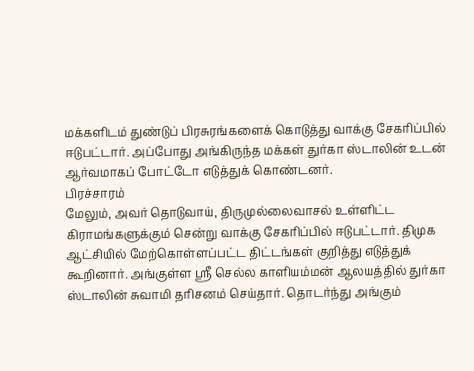மக்களிடம் துண்டுப் பிரசுரங்களைக் கொடுத்து வாக்கு சேகரிப்பில் ஈடுபட்டார். அப்போது அங்கிருந்த மக்கள் துர்கா ஸ்டாலின் உடன் ஆர்வமாகப் போட்டோ எடுத்துக் கொண்டனர்.
பிரச்சாரம்
மேலும், அவர் தொடுவாய், திருமுல்லைவாசல் உள்ளிட்ட கிராமங்களுக்கும் சென்று வாக்கு சேகரிப்பில் ஈடுபட்டார். திமுக ஆட்சியில் மேற்கொள்ளப்பட்ட திட்டங்கள் குறித்து எடுத்துக் கூறினார். அங்குள்ள ஸ்ரீ செல்ல காளியம்மன் ஆலயத்தில் துர்கா ஸ்டாலின் சுவாமி தரிசனம் செய்தார். தொடர்ந்து அங்கும்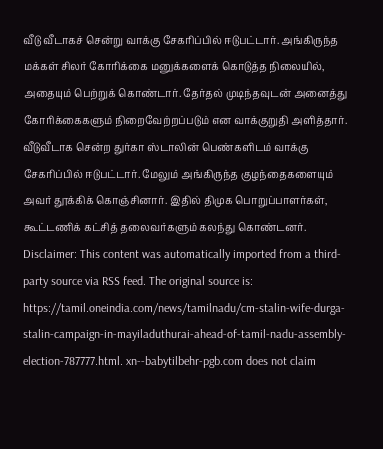வீடு வீடாகச் சென்று வாக்கு சேகரிப்பில் ஈடுபட்டார். அங்கிருந்த மக்கள் சிலர் கோரிக்கை மனுக்களைக் கொடுத்த நிலையில், அதையும் பெற்றுக் கொண்டார். தேர்தல் முடிந்தவுடன் அனைத்து கோரிக்கைகளும் நிறைவேற்றப்படும் என வாக்குறுதி அளித்தார்.
வீடுவீடாக சென்ற துர்கா ஸ்டாலின் பெண்களிடம் வாக்கு சேகரிப்பில் ஈடுபட்டார். மேலும் அங்கிருந்த குழந்தைகளையும் அவர் தூக்கிக் கொஞ்சினார். இதில் திமுக பொறுப்பாளர்கள், கூட்டணிக் கட்சித் தலைவர்களும் கலந்து கொண்டனர்.
Disclaimer: This content was automatically imported from a third-party source via RSS feed. The original source is: https://tamil.oneindia.com/news/tamilnadu/cm-stalin-wife-durga-stalin-campaign-in-mayiladuthurai-ahead-of-tamil-nadu-assembly-election-787777.html. xn--babytilbehr-pgb.com does not claim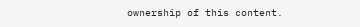ownership of this content.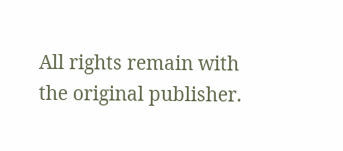All rights remain with the original publisher.